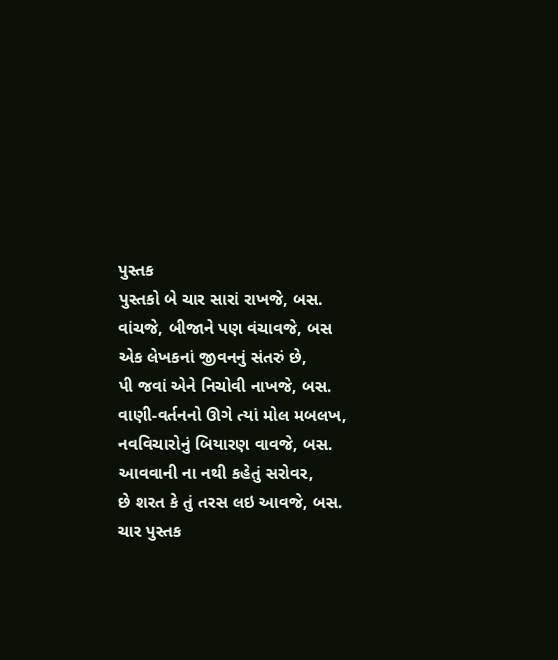પુસ્તક
પુસ્તકો બે ચાર સારાં રાખજે, બસ.
વાંચજે, બીજાને પણ વંચાવજે, બસ
એક લેખકનાં જીવનનું સંતરું છે,
પી જવાં એને નિચોવી નાખજે, બસ.
વાણી-વર્તનનો ઊગે ત્યાં મોલ મબલખ,
નવવિચારોનું બિયારણ વાવજે, બસ.
આવવાની ના નથી કહેતું સરોવર,
છે શરત કે તું તરસ લઇ આવજે, બસ.
ચાર પુસ્તક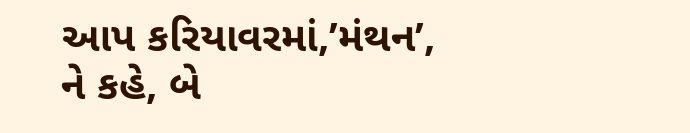આપ કરિયાવરમાં,’મંથન’,
ને કહે, બે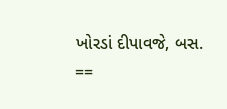ખોરડાં દીપાવજે, બસ.
==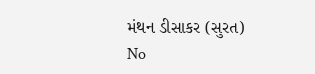મંથન ડીસાકર (સુરત)
No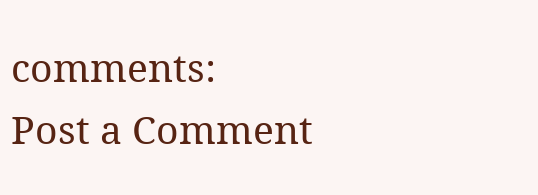comments:
Post a Comment